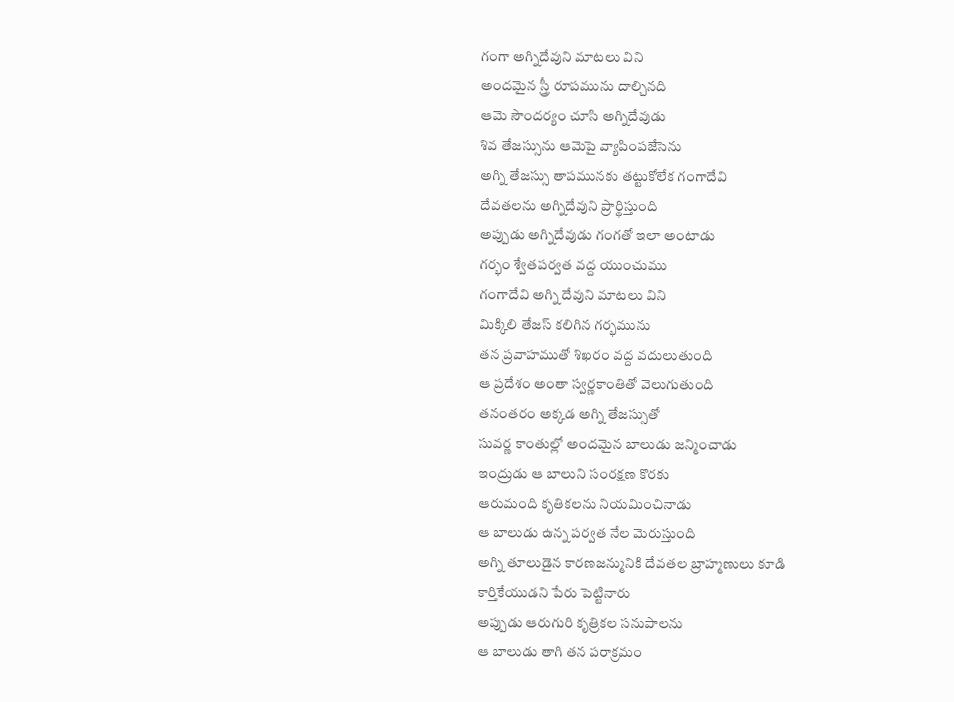గంగా అగ్నిదేవుని మాటలు విని
అందమైన స్త్రీ రూపమును దాల్చినది
ఆమె సౌందర్యం చూసి అగ్నిదేవుడు
శివ తేజస్సును ఆమెపై వ్యాపింపజేసెను
అగ్ని తేజస్సు తాపమునకు తట్టుకోలేక గంగాదేవి
దేవతలను అగ్నిదేవుని ప్రార్థిస్తుంది
అప్పుడు అగ్నిదేవుడు గంగతో ఇలా అంటాడు
గర్భం శ్వేతపర్వత వద్ద యుంచుము
గంగాదేవి అగ్ని దేవుని మాటలు విని
మిక్కిలి తేజస్ కలిగిన గర్భమును
తన ప్రవాహముతో శిఖరం వద్ద వదులుతుంది
ఆ ప్రదేశం అంతా స్వర్ణకాంతితో వెలుగుతుంది
తనంతరం అక్కడ అగ్ని తేజస్సుతో
సువర్ణ కాంతుల్లో అందమైన బాలుడు జన్మించాడు
ఇంద్రుడు ఆ బాలుని సంరక్షణ కొరకు
ఆరుమంది కృతికలను నియమించినాడు
ఆ బాలుడు ఉన్న పర్వత నేల మెరుస్తుంది
అగ్ని తూలుడైన కారణజన్మునికి దేవతల బ్రాహ్మణులు కూడి
కార్తికేయుడని పేరు పెట్టినారు
అప్పుడు ఆరుగురి కృత్రికల సనుపాలను
ఆ బాలుడు తాగి తన పరాక్రమం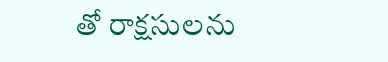తో రాక్షసులను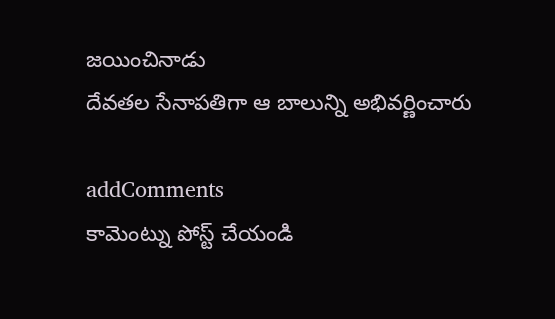జయించినాడు
దేవతల సేనాపతిగా ఆ బాలున్ని అభివర్ణించారు

addComments
కామెంట్ను పోస్ట్ చేయండి